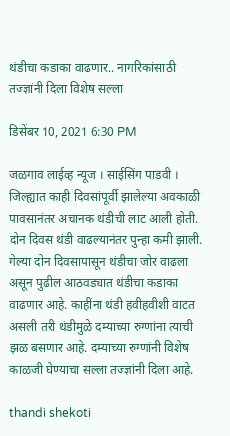थंडीचा कडाका वाढणार.. नागरिकांसाठी तज्ज्ञांनी दिला विशेष सल्ला

डिसेंबर 10, 2021 6:30 PM

जळगाव लाईव्ह न्यूज । साईसिंग पाडवी । जिल्ह्यात काही दिवसांपूर्वी झालेल्या अवकाळी पावसानंतर अचानक थंडीची लाट आली होती. दोन दिवस थंडी वाढल्यानंतर पुन्हा कमी झाली. गेल्या दोन दिवसापासून थंडीचा जोर वाढला असून पुढील आठवड्यात थंडीचा कडाका वाढणार आहे. काहींना थंडी हवीहवीशी वाटत असली तरी थंडीमुळे दम्याच्या रुग्णांना त्याची झळ बसणार आहे. दम्याच्या रुग्णांनी विशेष काळजी घेण्याचा सल्ला तज्ज्ञांनी दिला आहे.

thandi shekoti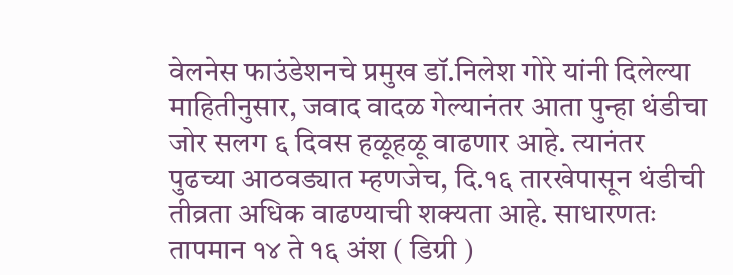वेलनेस फाउंडेशनचे प्रमुख डॉ.निलेश गोरे यांनी दिलेल्या माहितीनुसार, जवाद वादळ गेल्यानंतर आता पुन्हा थंडीचा जोर सलग ६ दिवस हळूहळू वाढणार आहे. त्यानंतर पुढच्या आठवड्यात म्हणजेच, दि.१६ तारखेपासून थंडीची तीव्रता अधिक वाढण्याची शक्यता आहे. साधारणतः तापमान १४ ते १६ अंश ( डिग्री )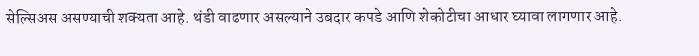सेल्सिअस असण्याची शक्यता आहे. थंडी वाढणार असल्याने उबदार कपडे आणि शेकोटीचा आधार घ्यावा लागणार आहे.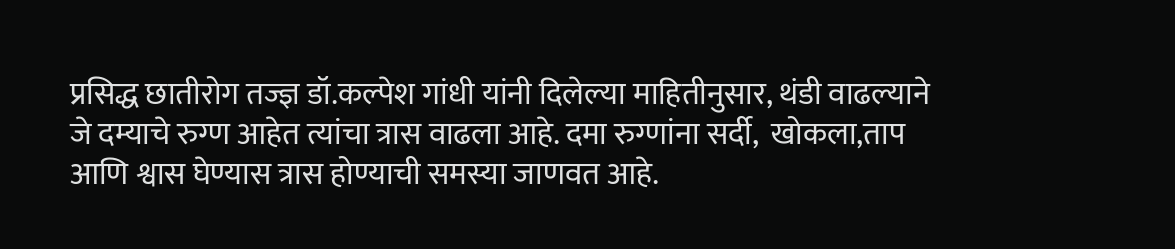प्रसिद्ध छातीरोग तज्ज्ञ डॉ.कल्पेश गांधी यांनी दिलेल्या माहितीनुसार, थंडी वाढल्याने जे दम्याचे रुग्ण आहेत त्यांचा त्रास वाढला आहे. दमा रुग्णांना सर्दी,  खोकला,ताप आणि श्वास घेण्यास त्रास होण्याची समस्या जाणवत आहे.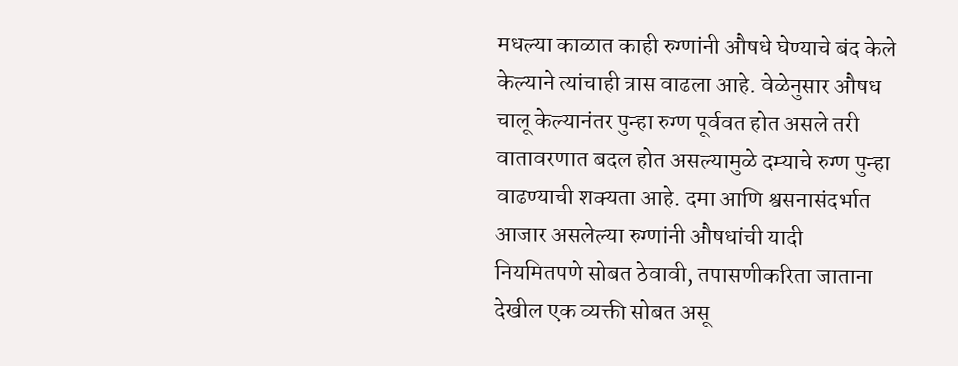मधल्या काळात काही रुग्णांनी औषधे घेण्याचे बंद केले केल्याने त्यांचाही त्रास वाढला आहे. वेळेनुसार औषध चालू केल्यानंतर पुन्हा रुग्ण पूर्ववत होत असले तरी वातावरणात बदल होत असल्यामुळे दम्याचे रुग्ण पुन्हा वाढण्याची शक्यता आहे. दमा आणि श्वसनासंदर्भात आजार असलेल्या रुग्णांनी औषधांची यादी नियमितपणे सोबत ठेवावी, तपासणीकरिता जाताना देखील एक व्यक्ती सोबत असू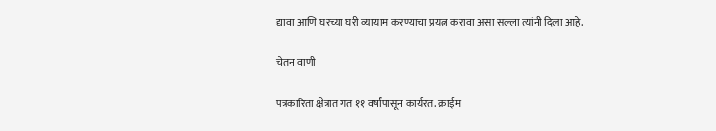द्यावा आणि घरच्या घरी व्यायाम करण्याचा प्रयत्न करावा असा सल्ला त्यांनी दिला आहे.

चेतन वाणी

पत्रकारिता क्षेत्रात गत ११ वर्षांपासून कार्यरत. क्राईम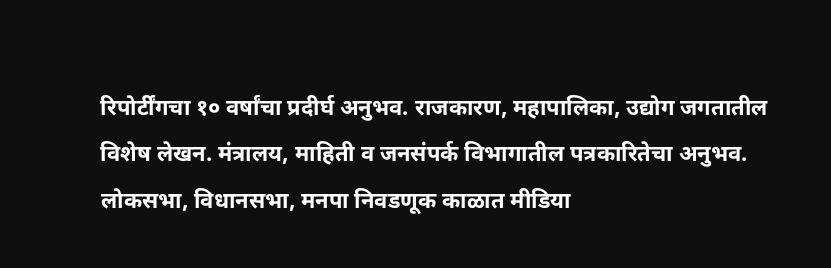रिपोर्टींगचा १० वर्षांचा प्रदीर्घ अनुभव. राजकारण, महापालिका, उद्योग जगतातील विशेष लेखन. मंत्रालय, माहिती व जनसंपर्क विभागातील पत्रकारितेचा अनुभव. लोकसभा, विधानसभा, मनपा निवडणूक काळात मीडिया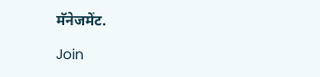मॅनेजमेंट.

Join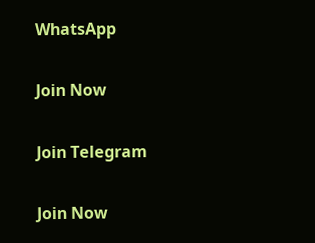WhatsApp

Join Now

Join Telegram

Join Now